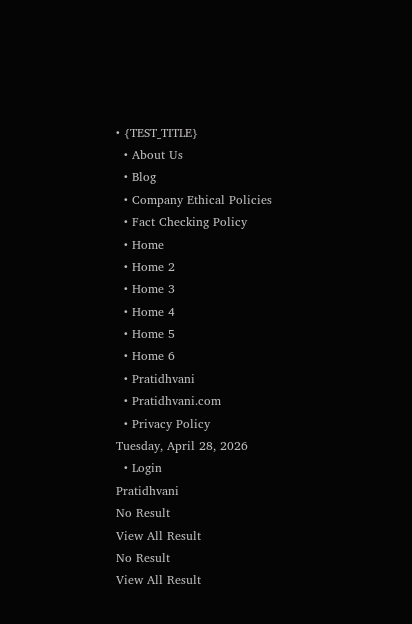• {TEST_TITLE}
  • About Us
  • Blog
  • Company Ethical Policies
  • Fact Checking Policy
  • Home
  • Home 2
  • Home 3
  • Home 4
  • Home 5
  • Home 6
  • Pratidhvani
  • Pratidhvani.com
  • Privacy Policy
Tuesday, April 28, 2026
  • Login
Pratidhvani
No Result
View All Result
No Result
View All Result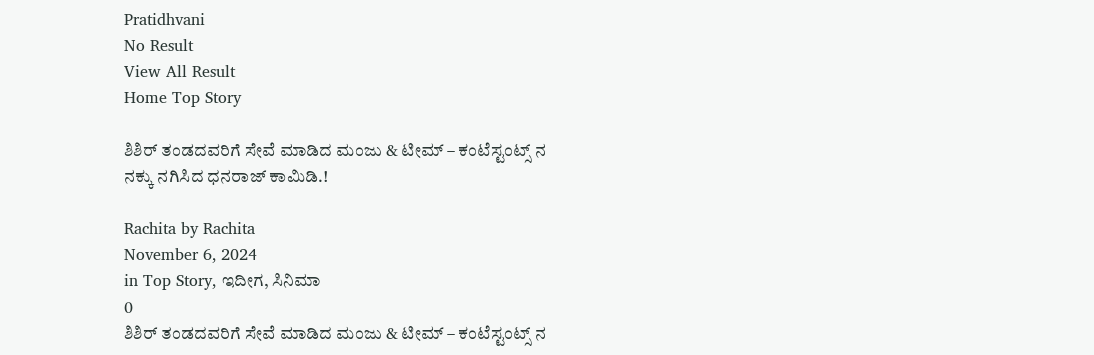Pratidhvani
No Result
View All Result
Home Top Story

ಶಿಶಿರ್ ತಂಡದವರಿಗೆ ಸೇವೆ ಮಾಡಿದ ಮಂಜು & ಟೀಮ್ – ಕಂಟೆಸ್ಟಂಟ್ಸ್ ನ ನಕ್ಕು ನಗಿಸಿದ ಧನರಾಜ್ ಕಾಮಿಡಿ.!

Rachita by Rachita
November 6, 2024
in Top Story, ಇದೀಗ, ಸಿನಿಮಾ
0
ಶಿಶಿರ್ ತಂಡದವರಿಗೆ ಸೇವೆ ಮಾಡಿದ ಮಂಜು & ಟೀಮ್ – ಕಂಟೆಸ್ಟಂಟ್ಸ್ ನ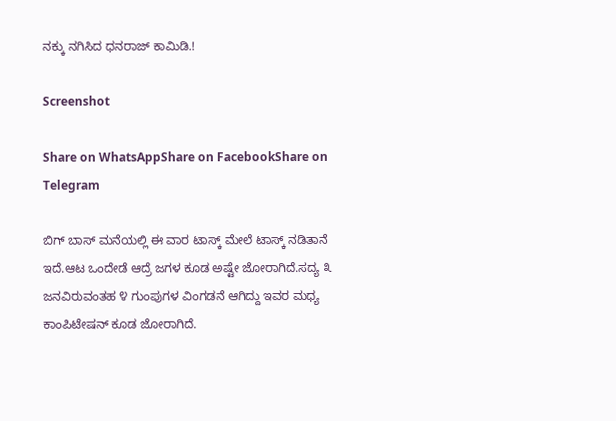ನಕ್ಕು ನಗಿಸಿದ ಧನರಾಜ್ ಕಾಮಿಡಿ.!

Screenshot

Share on WhatsAppShare on FacebookShare on Telegram

ಬಿಗ್ ಬಾಸ್ ಮನೆಯಲ್ಲಿ ಈ ವಾರ ಟಾಸ್ಕ್ ಮೇಲೆ ಟಾಸ್ಕ್ ನಡಿತಾನೆ ಇದೆ.ಆಟ ಒಂದೇಡೆ ಆದ್ರೆ ಜಗಳ ಕೂಡ ಅಷ್ಟೇ ಜೋರಾಗಿದೆ.ಸದ್ಯ ೩ ಜನವಿರುವಂತಹ ೪ ಗುಂಪುಗಳ ವಿಂಗಡನೆ ಆಗಿದ್ದು ಇವರ ಮಧ್ಯ ಕಾಂಪಿಟೇಷನ್ ಕೂಡ ಜೋರಾಗಿದೆ.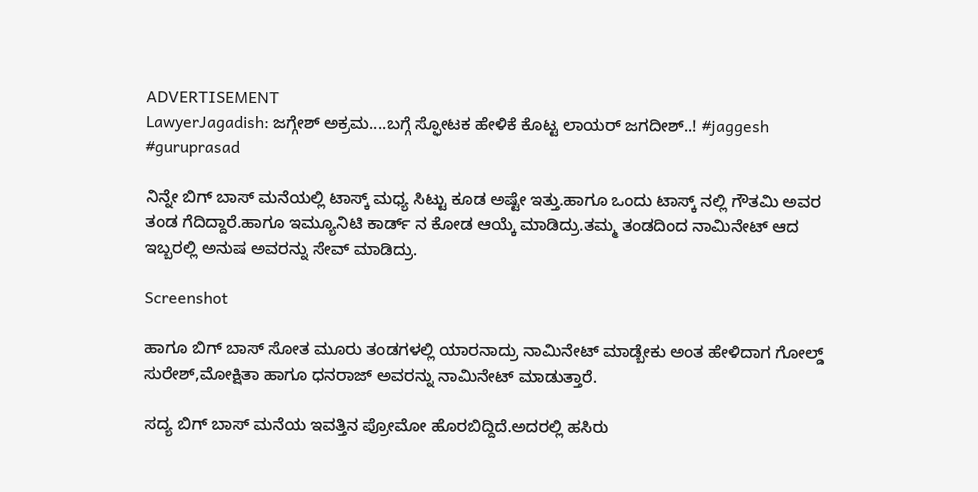ADVERTISEMENT
LawyerJagadish: ಜಗ್ಗೇಶ್ ಅಕ್ರಮ....ಬಗ್ಗೆ ಸ್ಫೋಟಕ ಹೇಳಿಕೆ ಕೊಟ್ಟ ಲಾಯರ್ ಜಗದೀಶ್..! #jaggesh #guruprasad

ನಿನ್ನೇ ಬಿಗ್ ಬಾಸ್ ಮನೆಯಲ್ಲಿ ಟಾಸ್ಕ್ ಮಧ್ಯ ಸಿಟ್ಟು ಕೂಡ ಅಷ್ಟೇ ಇತ್ತು.ಹಾಗೂ ಒಂದು ಟಾಸ್ಕ್ ನಲ್ಲಿ ಗೌತಮಿ ಅವರ ತಂಡ ಗೆದಿದ್ದಾರೆ.ಹಾಗೂ ಇಮ್ಯೂನಿಟಿ ಕಾರ್ಡ್ ನ ಕೋಡ ಆಯ್ಕೆ ಮಾಡಿದ್ರು.ತಮ್ಮ ತಂಡದಿಂದ ನಾಮಿನೇಟ್ ಆದ ಇಬ್ಬರಲ್ಲಿ ಅನುಷ ಅವರನ್ನು ಸೇವ್ ಮಾಡಿದ್ರು.

Screenshot

ಹಾಗೂ ಬಿಗ್ ಬಾಸ್ ಸೋತ ಮೂರು ತಂಡಗಳಲ್ಲಿ ಯಾರನಾದ್ರು ನಾಮಿನೇಟ್ ಮಾಡ್ಬೇಕು ಅಂತ ಹೇಳಿದಾಗ ಗೋಲ್ಡ್ ಸುರೇಶ್,ಮೋಕ್ಷಿತಾ ಹಾಗೂ ಧನರಾಜ್ ಅವರನ್ನು ನಾಮಿನೇಟ್ ಮಾಡುತ್ತಾರೆ.

ಸದ್ಯ ಬಿಗ್ ಬಾಸ್ ಮನೆಯ ಇವತ್ತಿನ ಪ್ರೋಮೋ ಹೊರಬಿದ್ದಿದೆ.ಅದರಲ್ಲಿ ಹಸಿರು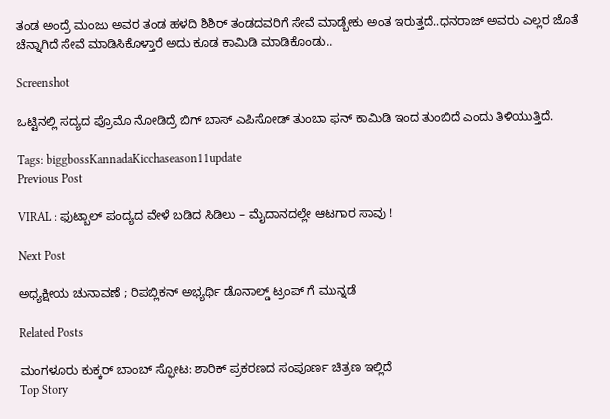ತಂಡ ಅಂದ್ರೆ ಮಂಜು ಅವರ ತಂಡ ಹಳದಿ ಶಿಶಿರ್ ತಂಡದವರಿಗೆ ಸೇವೆ ಮಾಡ್ಬೇಕು ಅಂತ ಇರುತ್ತದೆ..ಧನರಾಜ್ ಅವರು ಎಲ್ಲರ ಜೊತೆ ಚೆನ್ನಾಗಿದೆ ಸೇವೆ ಮಾಡಿಸಿಕೊಳ್ತಾರೆ ಅದು ಕೂಡ ಕಾಮಿಡಿ ಮಾಡಿಕೊಂಡು..

Screenshot

ಒಟ್ಟಿನಲ್ಲಿ ಸದ್ಯದ ಪ್ರೊಮೊ ನೋಡಿದ್ರೆ ಬಿಗ್ ಬಾಸ್ ಎಪಿಸೋಡ್ ತುಂಬಾ ಫನ್ ಕಾಮಿಡಿ ಇಂದ ತುಂಬಿದೆ ಎಂದು ತಿಳಿಯುತ್ತಿದೆ.

Tags: biggbossKannadaKicchaseason11update
Previous Post

VIRAL : ಫುಟ್ಬಾಲ್ ಪಂದ್ಯದ ವೇಳೆ ಬಡಿದ ಸಿಡಿಲು – ಮೈದಾನದಲ್ಲೇ ಆಟಗಾರ ಸಾವು !

Next Post

ಅಧ್ಯಕ್ಷೀಯ ಚುನಾವಣೆ ; ರಿಪಬ್ಲಿಕನ್‌ ಅಭ್ಯರ್ಥಿ ಡೊನಾಲ್ಡ್‌ ಟ್ರಂಪ್‌ ಗೆ ಮುನ್ನಡೆ

Related Posts

ಮಂಗಳೂರು ಕುಕ್ಕರ್ ಬಾಂಬ್ ಸ್ಫೋಟ: ಶಾರಿಕ್ ಪ್ರಕರಣದ ಸಂಪೂರ್ಣ ಚಿತ್ರಣ ಇಲ್ಲಿದೆ
Top Story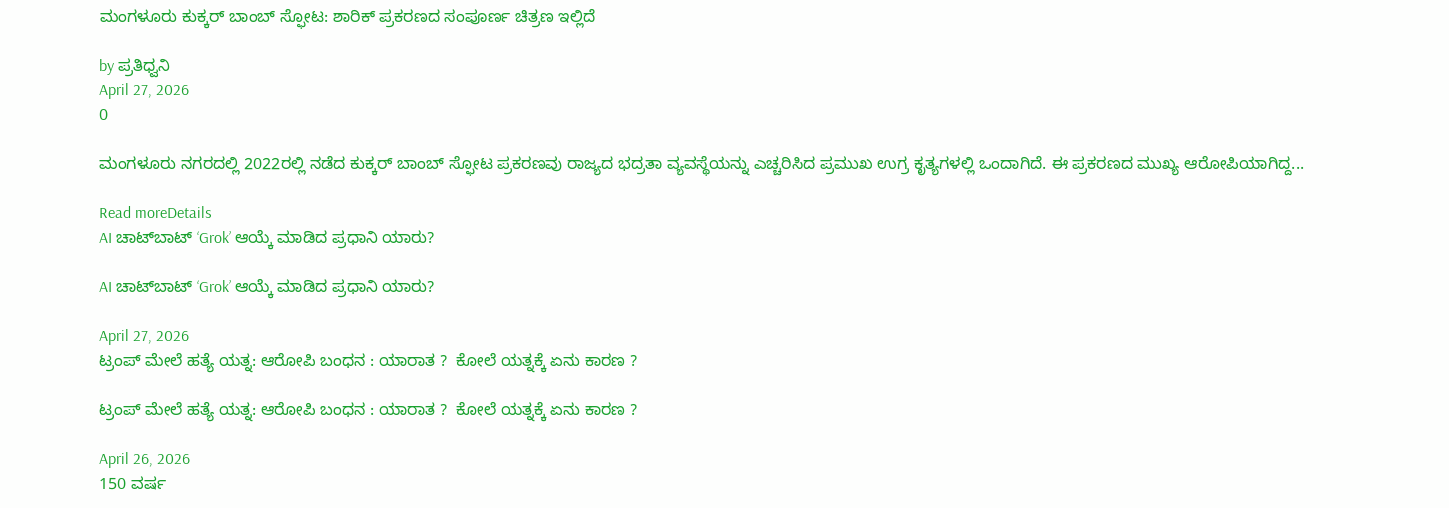ಮಂಗಳೂರು ಕುಕ್ಕರ್ ಬಾಂಬ್ ಸ್ಫೋಟ: ಶಾರಿಕ್ ಪ್ರಕರಣದ ಸಂಪೂರ್ಣ ಚಿತ್ರಣ ಇಲ್ಲಿದೆ

by ಪ್ರತಿಧ್ವನಿ
April 27, 2026
0

ಮಂಗಳೂರು ನಗರದಲ್ಲಿ 2022ರಲ್ಲಿ ನಡೆದ ಕುಕ್ಕರ್ ಬಾಂಬ್ ಸ್ಫೋಟ ಪ್ರಕರಣವು ರಾಜ್ಯದ ಭದ್ರತಾ ವ್ಯವಸ್ಥೆಯನ್ನು ಎಚ್ಚರಿಸಿದ ಪ್ರಮುಖ ಉಗ್ರ ಕೃತ್ಯಗಳಲ್ಲಿ ಒಂದಾಗಿದೆ. ಈ ಪ್ರಕರಣದ ಮುಖ್ಯ ಆರೋಪಿಯಾಗಿದ್ದ...

Read moreDetails
AI ಚಾಟ್‌ಬಾಟ್ ‘Grok’ ಆಯ್ಕೆ ಮಾಡಿದ ಪ್ರಧಾನಿ ಯಾರು?

AI ಚಾಟ್‌ಬಾಟ್ ‘Grok’ ಆಯ್ಕೆ ಮಾಡಿದ ಪ್ರಧಾನಿ ಯಾರು?

April 27, 2026
ಟ್ರಂಪ್ ಮೇಲೆ ಹತ್ಯೆ ಯತ್ನ: ಆರೋಪಿ ಬಂಧನ : ಯಾರಾತ ?  ಕೋಲೆ ಯತ್ನಕ್ಕೆ ಏನು ಕಾರಣ ?

ಟ್ರಂಪ್ ಮೇಲೆ ಹತ್ಯೆ ಯತ್ನ: ಆರೋಪಿ ಬಂಧನ : ಯಾರಾತ ?  ಕೋಲೆ ಯತ್ನಕ್ಕೆ ಏನು ಕಾರಣ ?

April 26, 2026
150 ವರ್ಷ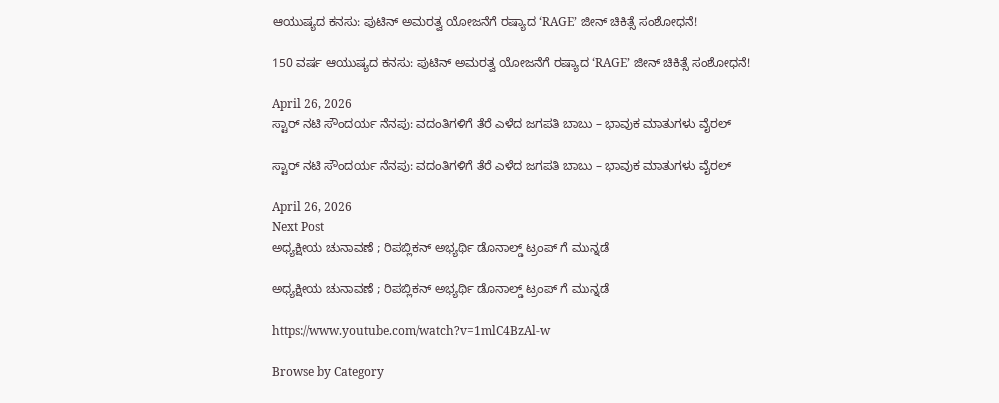ಆಯುಷ್ಯದ ಕನಸು: ಪುಟಿನ್ ಅಮರತ್ವ ಯೋಜನೆಗೆ ರಷ್ಯಾದ ‘RAGE’ ಜೀನ್ ಚಿಕಿತ್ಸೆ ಸಂಶೋಧನೆ!

150 ವರ್ಷ ಆಯುಷ್ಯದ ಕನಸು: ಪುಟಿನ್ ಅಮರತ್ವ ಯೋಜನೆಗೆ ರಷ್ಯಾದ ‘RAGE’ ಜೀನ್ ಚಿಕಿತ್ಸೆ ಸಂಶೋಧನೆ!

April 26, 2026
ಸ್ಟಾರ್ ನಟಿ ಸೌಂದರ್ಯ ನೆನಪು: ವದಂತಿಗಳಿಗೆ ತೆರೆ ಎಳೆದ ಜಗಪತಿ ಬಾಬು – ಭಾವುಕ ಮಾತುಗಳು ವೈರಲ್

ಸ್ಟಾರ್ ನಟಿ ಸೌಂದರ್ಯ ನೆನಪು: ವದಂತಿಗಳಿಗೆ ತೆರೆ ಎಳೆದ ಜಗಪತಿ ಬಾಬು – ಭಾವುಕ ಮಾತುಗಳು ವೈರಲ್

April 26, 2026
Next Post
ಅಧ್ಯಕ್ಷೀಯ ಚುನಾವಣೆ ; ರಿಪಬ್ಲಿಕನ್‌ ಅಭ್ಯರ್ಥಿ ಡೊನಾಲ್ಡ್‌ ಟ್ರಂಪ್‌ ಗೆ ಮುನ್ನಡೆ

ಅಧ್ಯಕ್ಷೀಯ ಚುನಾವಣೆ ; ರಿಪಬ್ಲಿಕನ್‌ ಅಭ್ಯರ್ಥಿ ಡೊನಾಲ್ಡ್‌ ಟ್ರಂಪ್‌ ಗೆ ಮುನ್ನಡೆ

https://www.youtube.com/watch?v=1mlC4BzAl-w

Browse by Category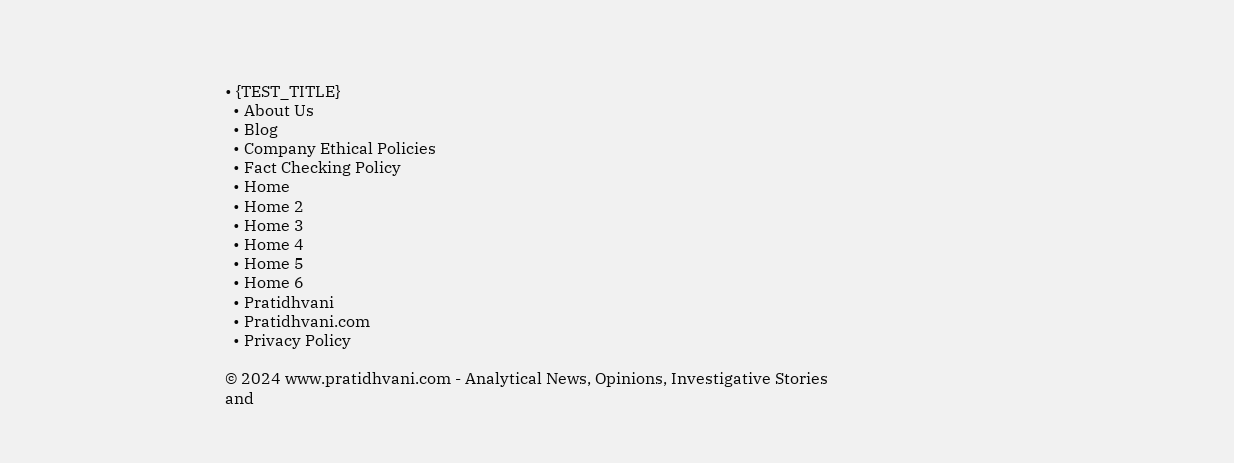• {TEST_TITLE}
  • About Us
  • Blog
  • Company Ethical Policies
  • Fact Checking Policy
  • Home
  • Home 2
  • Home 3
  • Home 4
  • Home 5
  • Home 6
  • Pratidhvani
  • Pratidhvani.com
  • Privacy Policy

© 2024 www.pratidhvani.com - Analytical News, Opinions, Investigative Stories and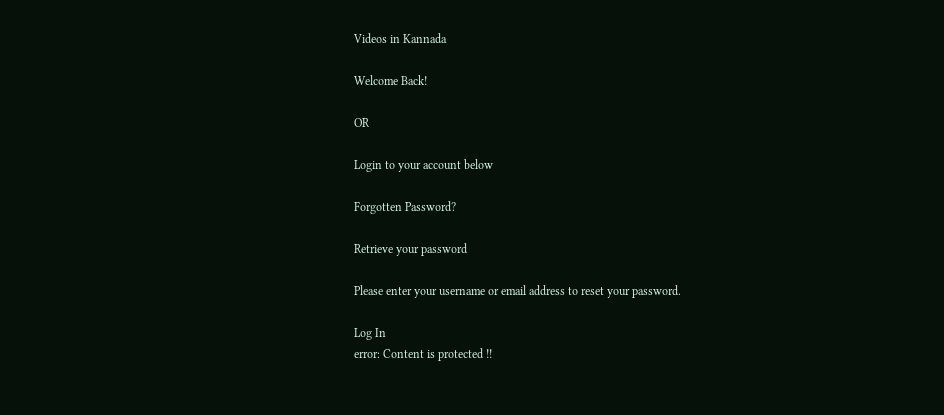Videos in Kannada

Welcome Back!

OR

Login to your account below

Forgotten Password?

Retrieve your password

Please enter your username or email address to reset your password.

Log In
error: Content is protected !!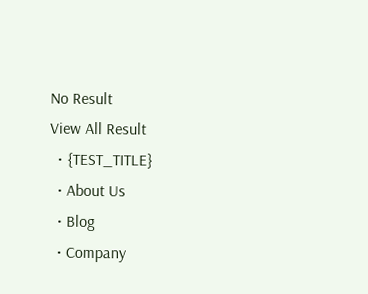No Result
View All Result
  • {TEST_TITLE}
  • About Us
  • Blog
  • Company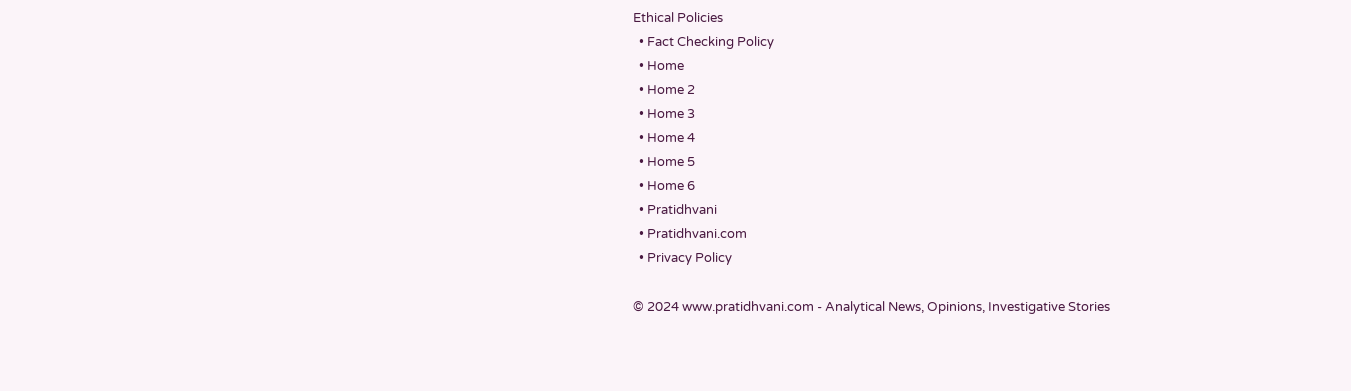Ethical Policies
  • Fact Checking Policy
  • Home
  • Home 2
  • Home 3
  • Home 4
  • Home 5
  • Home 6
  • Pratidhvani
  • Pratidhvani.com
  • Privacy Policy

© 2024 www.pratidhvani.com - Analytical News, Opinions, Investigative Stories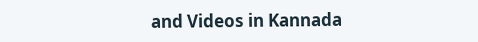and Videos in Kannada